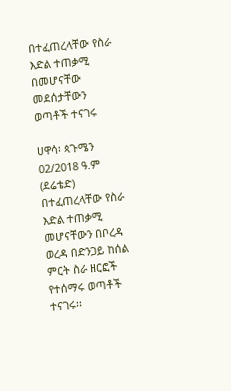በተፈጠረላቸው የስራ እድል ተጠቃሚ በመሆናቸው መደሰታቸውን ወጣቶች ተናገሩ

ሀዋሳ፡ ጳጉሜን 02/2018 ዓ.ም (ደሬቴድ) በተፈጠረላቸው የስራ እድል ተጠቃሚ መሆናቸውን በቦረዳ ወረዳ በድንጋይ ከሰል ምርት ስራ ዘርፎች የተሰማሩ ወጣቶች ተናገሩ፡፡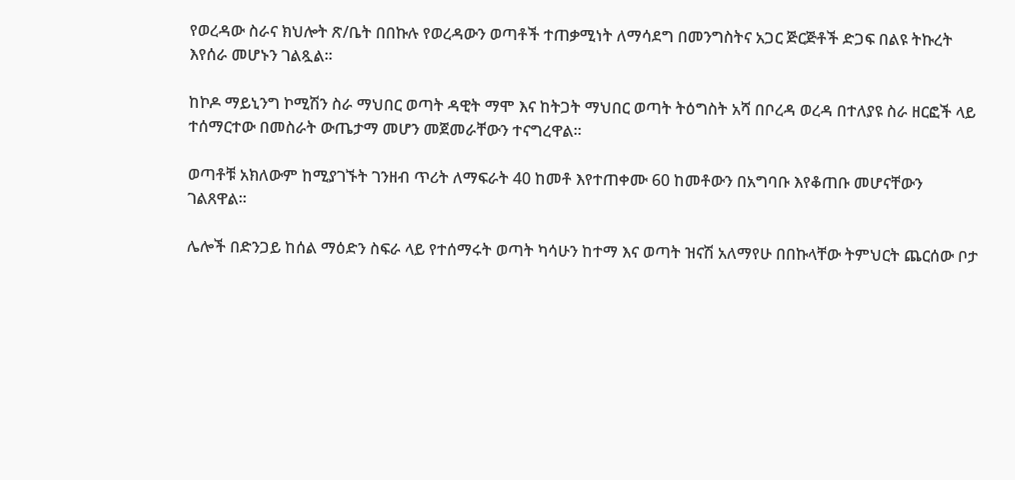የወረዳው ስራና ክህሎት ጽ/ቤት በበኩሉ የወረዳውን ወጣቶች ተጠቃሚነት ለማሳደግ በመንግስትና አጋር ጅርጅቶች ድጋፍ በልዩ ትኩረት እየሰራ መሆኑን ገልጿል።

ከኮዶ ማይኒንግ ኮሚሽን ስራ ማህበር ወጣት ዳዊት ማሞ እና ከትጋት ማህበር ወጣት ትዕግስት አሻ በቦረዳ ወረዳ በተለያዩ ስራ ዘርፎች ላይ ተሰማርተው በመስራት ውጤታማ መሆን መጀመራቸውን ተናግረዋል።

ወጣቶቹ አክለውም ከሚያገኙት ገንዘብ ጥሪት ለማፍራት 40 ከመቶ እየተጠቀሙ 60 ከመቶውን በአግባቡ እየቆጠቡ መሆናቸውን ገልጸዋል።

ሌሎች በድንጋይ ከሰል ማዕድን ስፍራ ላይ የተሰማሩት ወጣት ካሳሁን ከተማ እና ወጣት ዝናሽ አለማየሁ በበኩላቸው ትምህርት ጨርሰው ቦታ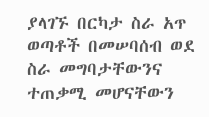ያላገኙ በርካታ ስራ አጥ ወጣቶች በመሠባሰብ ወደ ስራ መግባታቸውንና ተጠቃሚ መሆናቸውን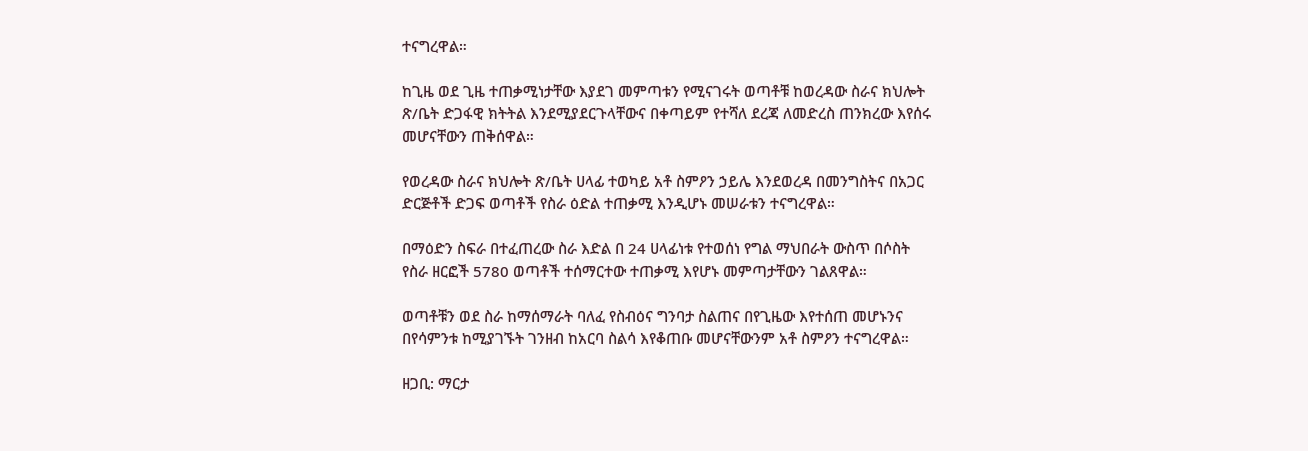ተናግረዋል።

ከጊዜ ወደ ጊዜ ተጠቃሚነታቸው እያደገ መምጣቱን የሚናገሩት ወጣቶቹ ከወረዳው ስራና ክህሎት ጽ/ቤት ድጋፋዊ ክትትል እንደሚያደርጉላቸውና በቀጣይም የተሻለ ደረጃ ለመድረስ ጠንክረው እየሰሩ መሆናቸውን ጠቅሰዋል።

የወረዳው ስራና ክህሎት ጽ/ቤት ሀላፊ ተወካይ አቶ ስምዖን ኃይሌ እንደወረዳ በመንግስትና በአጋር ድርጅቶች ድጋፍ ወጣቶች የስራ ዕድል ተጠቃሚ እንዲሆኑ መሠራቱን ተናግረዋል።

በማዕድን ስፍራ በተፈጠረው ስራ እድል በ 24 ሀላፊነቱ የተወሰነ የግል ማህበራት ውስጥ በሶስት የስራ ዘርፎች 5780 ወጣቶች ተሰማርተው ተጠቃሚ እየሆኑ መምጣታቸውን ገልጸዋል።

ወጣቶቹን ወደ ስራ ከማሰማራት ባለፈ የስብዕና ግንባታ ስልጠና በየጊዜው እየተሰጠ መሆኑንና በየሳምንቱ ከሚያገኙት ገንዘብ ከአርባ ስልሳ እየቆጠቡ መሆናቸውንም አቶ ስምዖን ተናግረዋል።

ዘጋቢ: ማርታ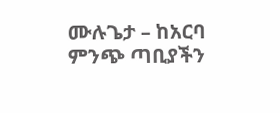ሙሉጌታ – ከአርባ ምንጭ ጣቢያችን